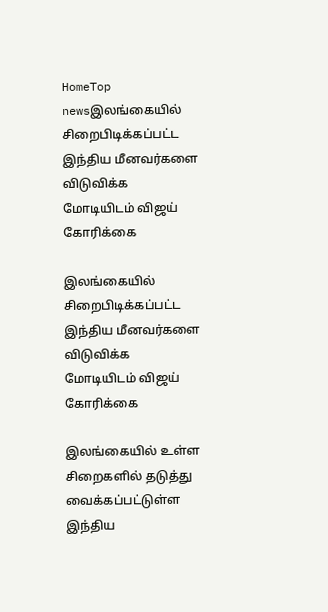HomeTop newsஇலங்கையில் சிறைபிடிக்கப்பட்ட இந்திய மீனவர்களை விடுவிக்க மோடியிடம் விஜய் கோரிக்கை

இலங்கையில் சிறைபிடிக்கப்பட்ட இந்திய மீனவர்களை விடுவிக்க மோடியிடம் விஜய் கோரிக்கை

இலங்கையில் உள்ள சிறைகளில் தடுத்து வைக்கப்பட்டுள்ள இந்திய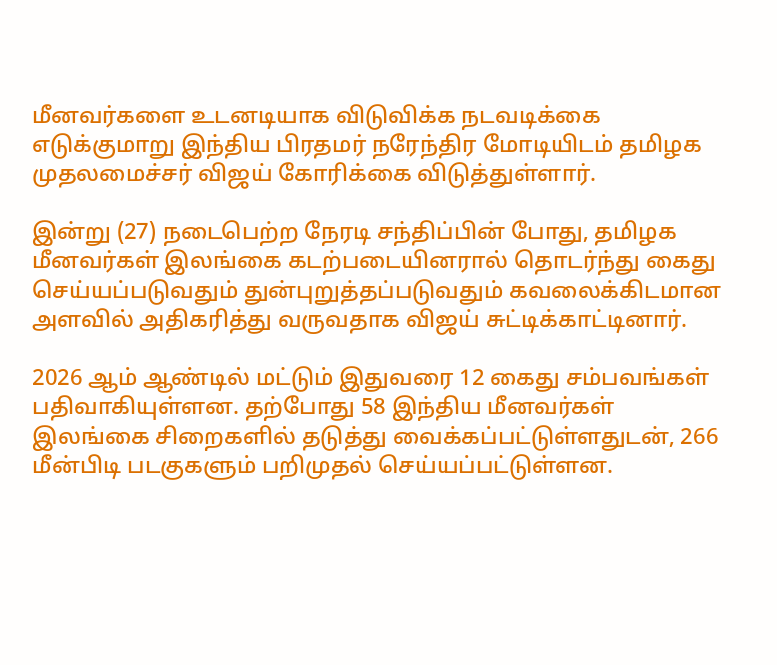மீனவர்களை உடனடியாக விடுவிக்க நடவடிக்கை எடுக்குமாறு இந்திய பிரதமர் நரேந்திர மோடியிடம் தமிழக முதலமைச்சர் விஜய் கோரிக்கை விடுத்துள்ளார்.

இன்று (27) நடைபெற்ற நேரடி சந்திப்பின் போது, தமிழக மீனவர்கள் இலங்கை கடற்படையினரால் தொடர்ந்து கைது செய்யப்படுவதும் துன்புறுத்தப்படுவதும் கவலைக்கிடமான அளவில் அதிகரித்து வருவதாக விஜய் சுட்டிக்காட்டினார்.

2026 ஆம் ஆண்டில் மட்டும் இதுவரை 12 கைது சம்பவங்கள் பதிவாகியுள்ளன. தற்போது 58 இந்திய மீனவர்கள் இலங்கை சிறைகளில் தடுத்து வைக்கப்பட்டுள்ளதுடன், 266 மீன்பிடி படகுகளும் பறிமுதல் செய்யப்பட்டுள்ளன.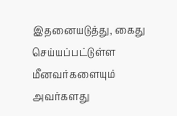இதனையடுத்து, கைது செய்யப்பட்டுள்ள மீனவர்களையும் அவர்களது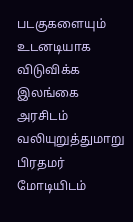படகுகளையும் உடனடியாக விடுவிக்க இலங்கை அரசிடம் வலியுறுத்துமாறு பிரதமர் மோடியிடம்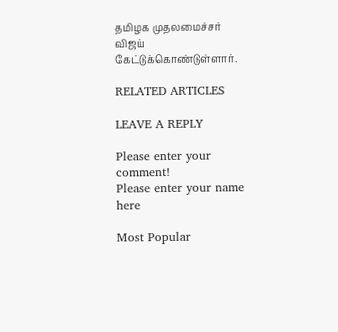தமிழக முதலமைச்சர் விஜய் கேட்டுக்கொண்டுள்ளார்.

RELATED ARTICLES

LEAVE A REPLY

Please enter your comment!
Please enter your name here

Most Popular